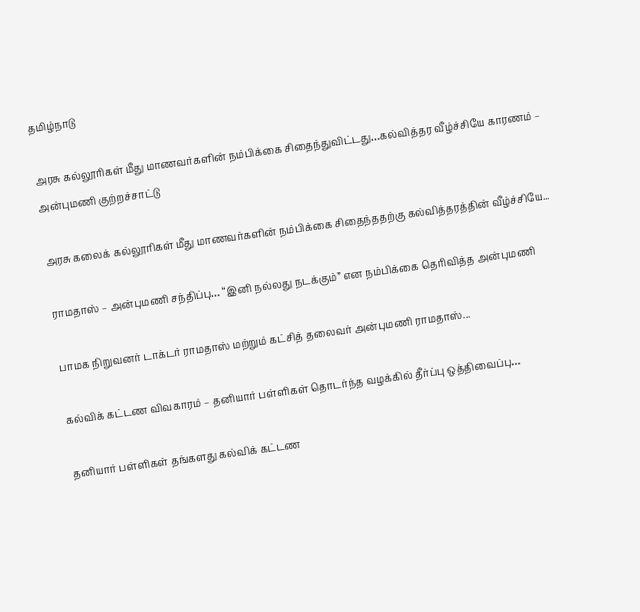தமிழ்நாடு

அரசு கல்லூரிகள் மீது மாணவர்களின் நம்பிக்கை சிதைந்துவிட்டது…கல்வித்தர வீழ்ச்சியே காரணம் –  அன்புமணி குற்றச்சாட்டு

அரசு கலைக் கல்லூரிகள் மீது மாணவர்களின் நம்பிக்கை சிதைந்ததற்கு கல்வித்தரத்தின் வீழ்ச்சியே...

ராமதாஸ் – அன்புமணி சந்திப்பு… “இனி நல்லது நடக்கும்” என நம்பிக்கை தெரிவித்த அன்புமணி

பாமக நிறுவனர் டாக்டர் ராமதாஸ் மற்றும் கட்சித் தலைவர் அன்புமணி ராமதாஸ்...

கல்விக் கட்டண விவகாரம் – தனியார் பள்ளிகள் தொடர்ந்த வழக்கில் தீர்ப்பு ஒத்திவைப்பு…

தனியார் பள்ளிகள் தங்களது கல்விக் கட்டண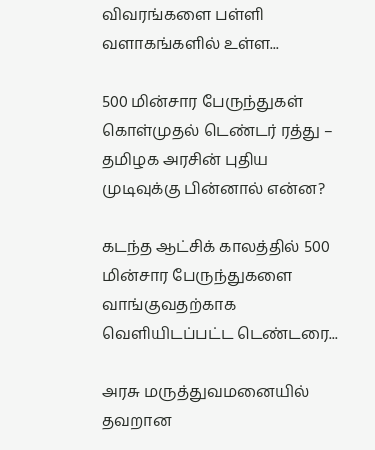விவரங்களை பள்ளி வளாகங்களில் உள்ள...

500 மின்சார பேருந்துகள் கொள்முதல் டெண்டர் ரத்து –  தமிழக அரசின் புதிய முடிவுக்கு பின்னால் என்ன?

கடந்த ஆட்சிக் காலத்தில் 500 மின்சார பேருந்துகளை வாங்குவதற்காக வெளியிடப்பட்ட டெண்டரை...

அரசு மருத்துவமனையில் தவறான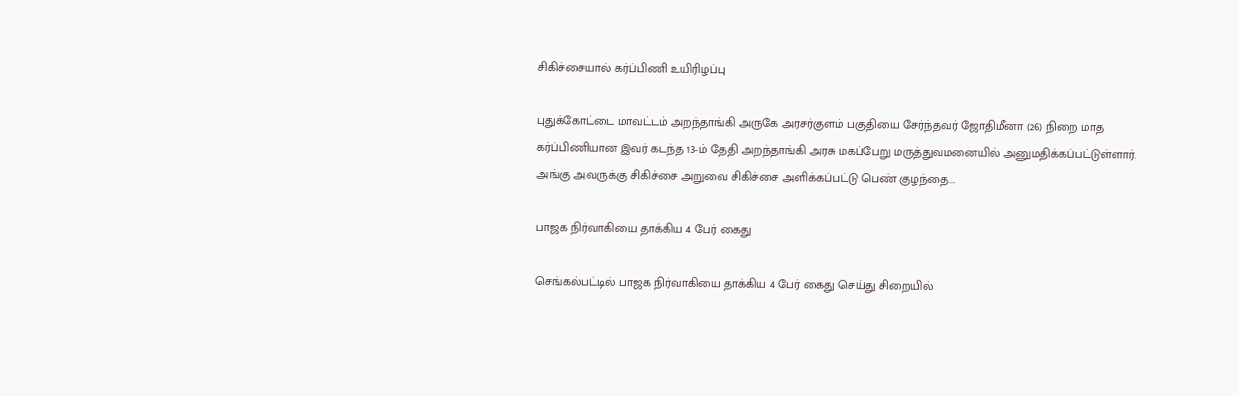சிகிச்சையால் கர்ப்பிணி உயிரிழப்பு

புதுக்கோட்டை மாவட்டம் அறந்தாங்கி அருகே அரசர்குளம் பகுதியை சேர்ந்தவர் ஜோதிமீனா (26) நிறை மாத கர்ப்பிணியான இவர் கடந்த 13-ம் தேதி அறந்தாங்கி அரசு மகப்பேறு மருத்துவமனையில் அனுமதிக்கப்பட்டுள்ளார். அங்கு அவருக்கு சிகிச்சை அறுவை சிகிச்சை அளிக்கப்பட்டு பெண் குழந்தை...

பாஜக நிர்வாகியை தாக்கிய 4 பேர் கைது

செங்கல்பட்டில் பாஜக நிர்வாகியை தாக்கிய 4 பேர் கைது செய்து சிறையில்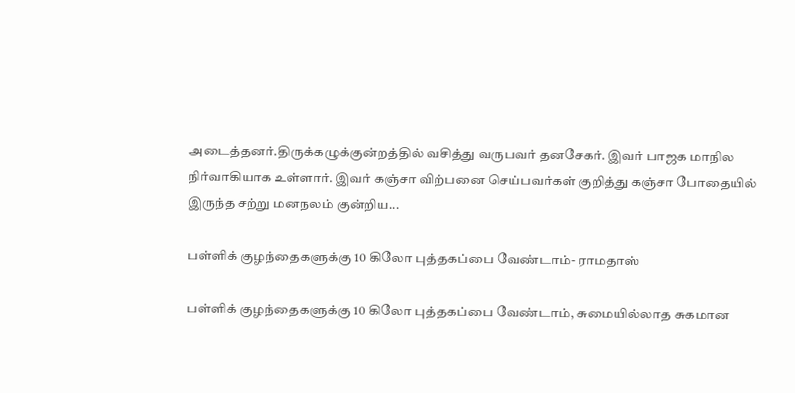அடைத்தனர்.திருக்கழுக்குன்றத்தில் வசித்து வருபவர் தனசேகர். இவர் பாஜக மாநில நிர்வாகியாக உள்ளார். இவர் கஞ்சா விற்பனை செய்பவர்கள் குறித்து கஞ்சா போதையில் இருந்த சற்று மனநலம் குன்றிய...

பள்ளிக் குழந்தைகளுக்கு 10 கிலோ புத்தகப்பை வேண்டாம்- ராமதாஸ்

பள்ளிக் குழந்தைகளுக்கு 10 கிலோ புத்தகப்பை வேண்டாம், சுமையில்லாத சுகமான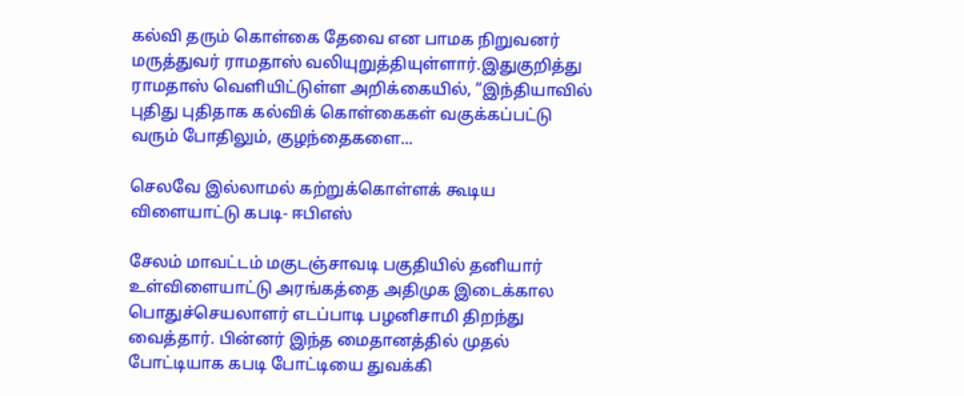கல்வி தரும் கொள்கை தேவை என பாமக நிறுவனர் மருத்துவர் ராமதாஸ் வலியுறுத்தியுள்ளார்.இதுகுறித்து ராமதாஸ் வெளியிட்டுள்ள அறிக்கையில், “இந்தியாவில் புதிது புதிதாக கல்விக் கொள்கைகள் வகுக்கப்பட்டு வரும் போதிலும், குழந்தைகளை...

செலவே இல்லாமல் கற்றுக்கொள்ளக் கூடிய விளையாட்டு கபடி- ஈபிஎஸ்

சேலம் மாவட்டம் மகுடஞ்சாவடி பகுதியில் தனியார் உள்விளையாட்டு அரங்கத்தை அதிமுக இடைக்கால பொதுச்செயலாளர் எடப்பாடி பழனிசாமி திறந்து வைத்தார். பின்னர் இந்த மைதானத்தில் முதல் போட்டியாக கபடி போட்டியை துவக்கி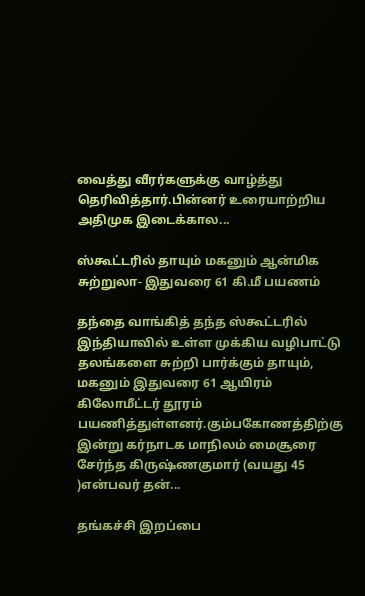வைத்து வீரர்களுக்கு வாழ்த்து தெரிவித்தார்.பின்னர் உரையாற்றிய அதிமுக இடைக்கால...

ஸ்கூட்டரில் தாயும் மகனும் ஆன்மிக சுற்றுலா- இதுவரை 61 கி.மீ பயணம்

தந்தை வாங்கித் தந்த ஸ்கூட்டரில் இந்தியாவில் உள்ள முக்கிய வழிபாட்டு தலங்களை சுற்றி பார்க்கும் தாயும், மகனும் இதுவரை 61 ஆயிரம் கிலோமீட்டர் தூரம் பயணித்துள்ளனர்.கும்பகோணத்திற்கு இன்று கர்நாடக மாநிலம் மைசூரை சேர்ந்த கிருஷ்ணகுமார் (வயது 45 )என்பவர் தன்...

தங்கச்சி இறப்பை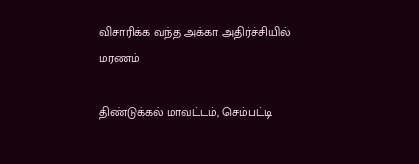விசாரிக்க வந்த அக்கா அதிர்ச்சியில் மரணம்

திண்டுக்கல் மாவட்டம், செம்பட்டி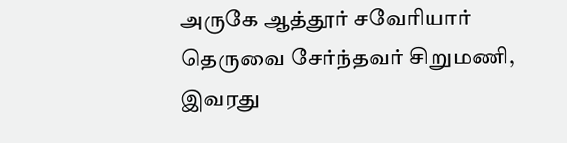அருகே ஆத்தூர் சவேரியார் தெருவை சேர்ந்தவர் சிறுமணி, இவரது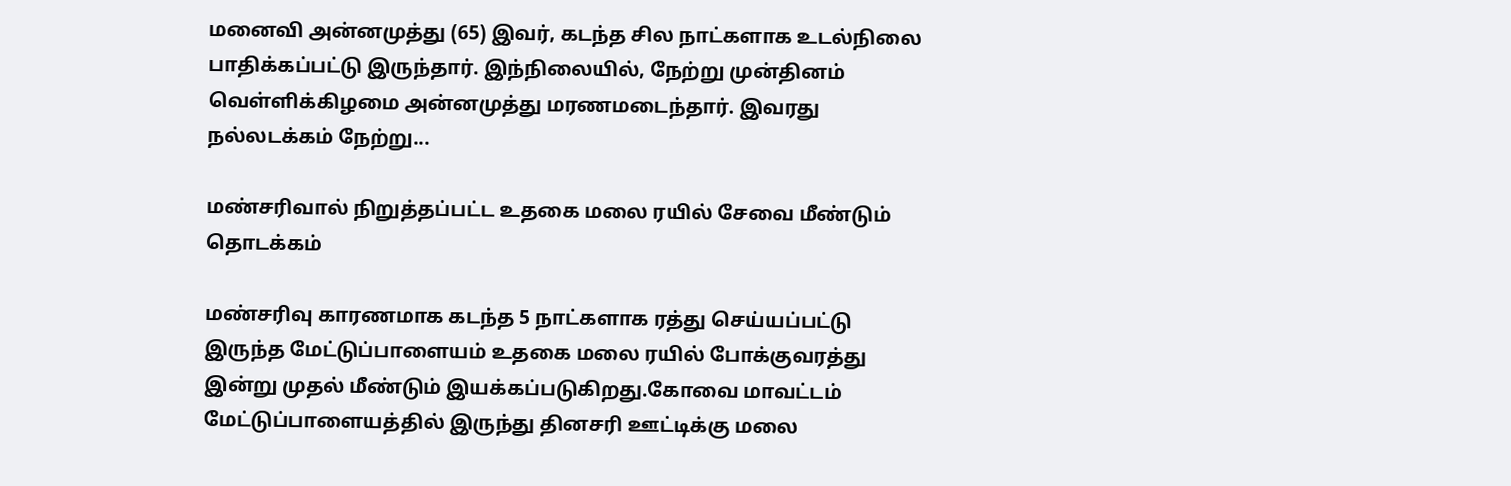மனைவி அன்னமுத்து (65) இவர், கடந்த சில நாட்களாக உடல்நிலை பாதிக்கப்பட்டு இருந்தார். இந்நிலையில், நேற்று முன்தினம் வெள்ளிக்கிழமை அன்னமுத்து மரணமடைந்தார். இவரது நல்லடக்கம் நேற்று...

மண்சரிவால் நிறுத்தப்பட்ட உதகை மலை ரயில் சேவை மீண்டும் தொடக்கம்

மண்சரிவு காரணமாக கடந்த 5 நாட்களாக ரத்து செய்யப்பட்டு இருந்த மேட்டுப்பாளையம் உதகை மலை ரயில் போக்குவரத்து இன்று முதல் மீண்டும் இயக்கப்படுகிறது.கோவை மாவட்டம் மேட்டுப்பாளையத்தில் இருந்து தினசரி ஊட்டிக்கு மலை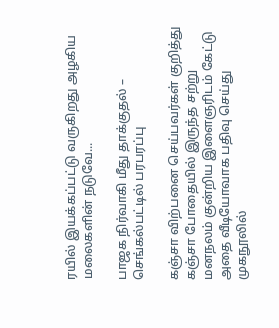ரயில் இயக்கப்பட்டு வருகிறது அழகிய மலைகளின் நடுவே...

பாஜக நிர்வாகி மீது தாக்குதல் – செங்கல்பட்டில் பரபரப்பு

கஞ்சா விற்பனை செய்பவர்கள் குறித்து கஞ்சா போதையில் இருந்த சற்று மனநலம் குன்றிய இளைஞரிடம் கேட்டு அதை வீடியோவாக பதிவு செய்து முகநூலில்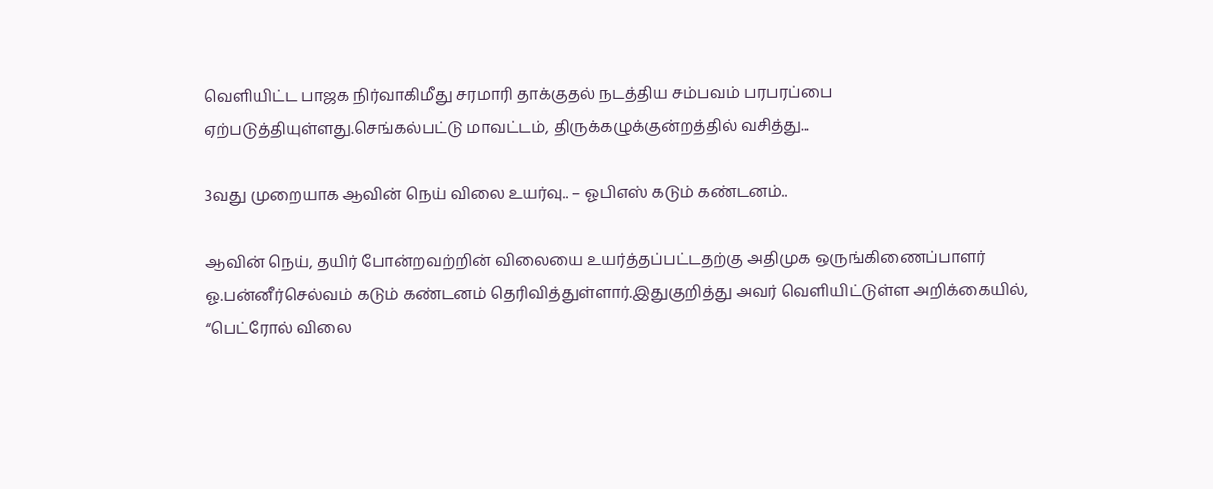வெளியிட்ட பாஜக நிர்வாகிமீது சரமாரி தாக்குதல் நடத்திய சம்பவம் பரபரப்பை ஏற்படுத்தியுள்ளது.செங்கல்பட்டு மாவட்டம், திருக்கழுக்குன்றத்தில் வசித்து...

3வது முறையாக ஆவின் நெய் விலை உயர்வு.. – ஓபிஎஸ் கடும் கண்டனம்..

ஆவின் நெய், தயிர் போன்றவற்றின் விலையை உயர்த்தப்பட்டதற்கு அதிமுக ஒருங்கிணைப்பாளர் ஓ.பன்னீர்செல்வம் கடும் கண்டனம் தெரிவித்துள்ளார்.இதுகுறித்து அவர் வெளியிட்டுள்ள அறிக்கையில், “பெட்ரோல் விலை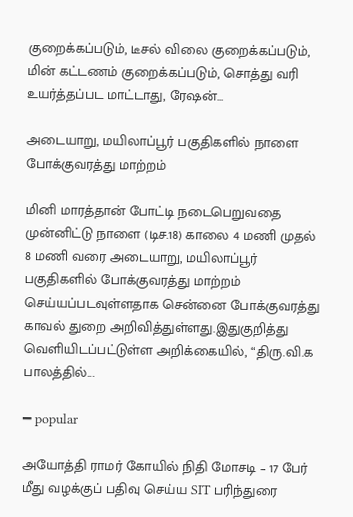குறைக்கப்படும், டீசல் விலை குறைக்கப்படும், மின் கட்டணம் குறைக்கப்படும், சொத்து வரி உயர்த்தப்பட மாட்டாது, ரேஷன்...

அடையாறு, மயிலாப்பூர் பகுதிகளில் நாளை போக்குவரத்து மாற்றம்

மினி மாரத்தான் போட்டி நடைபெறுவதை முன்னிட்டு நாளை (டிச.18) காலை 4 மணி முதல் 8 மணி வரை அடையாறு, மயிலாப்பூர் பகுதிகளில் போக்குவரத்து மாற்றம் செய்யப்படவுள்ளதாக சென்னை போக்குவரத்து காவல் துறை அறிவித்துள்ளது.இதுகுறித்து வெளியிடப்பட்டுள்ள அறிக்கையில், “திரு.வி.க பாலத்தில்...

━ popular

அயோத்தி ராமர் கோயில் நிதி மோசடி – 17 பேர் மீது வழக்குப் பதிவு செய்ய SIT பரிந்துரை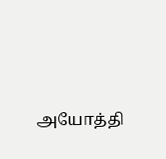அயோத்தி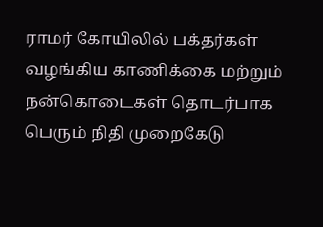ராமர் கோயிலில் பக்தர்கள் வழங்கிய காணிக்கை மற்றும் நன்கொடைகள் தொடர்பாக பெரும் நிதி முறைகேடு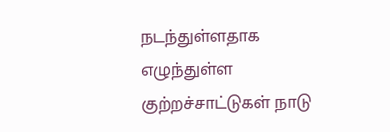நடந்துள்ளதாக எழுந்துள்ள குற்றச்சாட்டுகள் நாடு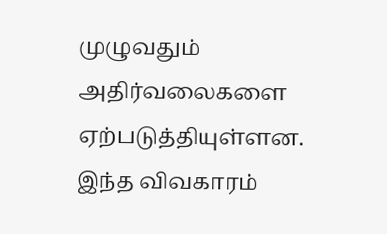முழுவதும் அதிர்வலைகளை ஏற்படுத்தியுள்ளன. இந்த விவகாரம்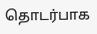தொடர்பாக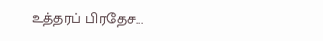உத்தரப் பிரதேச...